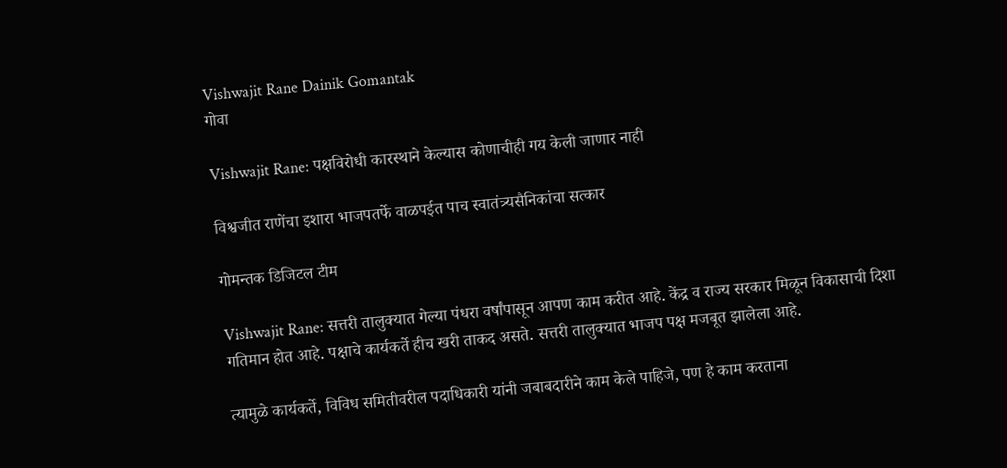Vishwajit Rane Dainik Gomantak
गोवा

Vishwajit Rane: पक्षविरोधी कारस्थाने केल्यास कोणाचीही गय केली जाणार नाही

विश्वजीत राणेंचा इशारा भाजपतर्फे वाळपईत पाच स्वातंत्र्यसैनिकांचा सत्कार

गोमन्तक डिजिटल टीम

Vishwajit Rane: सत्तरी तालुक्यात गेल्या पंधरा वर्षांपासून आपण काम करीत आहे. केंद्र व राज्य सरकार मिळून विकासाची दिशा गतिमान होत आहे. पक्षाचे कार्यकर्ते हीच खरी ताकद असते. सत्तरी तालुक्यात भाजप पक्ष मजबूत झालेला आहे.

त्यामुळे कार्यकर्ते, विविध समितीवरील पदाधिकारी यांनी जबाबदारीने काम केले पाहिजे, पण हे काम करताना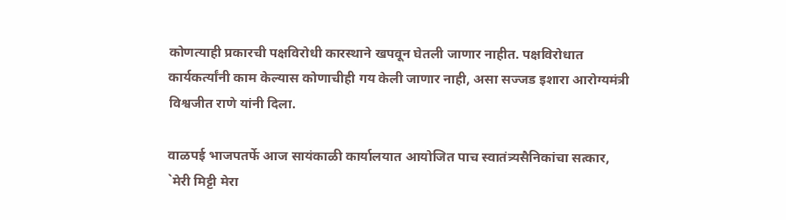कोणत्याही प्रकारची पक्षविरोधी कारस्थाने खपवून घेतली जाणार नाहीत. पक्षविरोधात कार्यकर्त्यांनी काम केल्यास कोणाचीही गय केली जाणार नाही, असा सज्जड इशारा आरोग्यमंत्री विश्वजीत राणे यांनी दिला.

वाळपई भाजपतर्फे आज सायंकाळी कार्यालयात आयोजित पाच स्वातंत्र्यसैनिकांचा सत्कार, `मेरी मिट्टी मेरा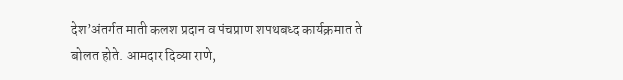देश’अंतर्गत माती कलश प्रदान व पंचप्राण शपथबध्द कार्यक्रमात ते बोलत होते. आमदार दिव्या राणे,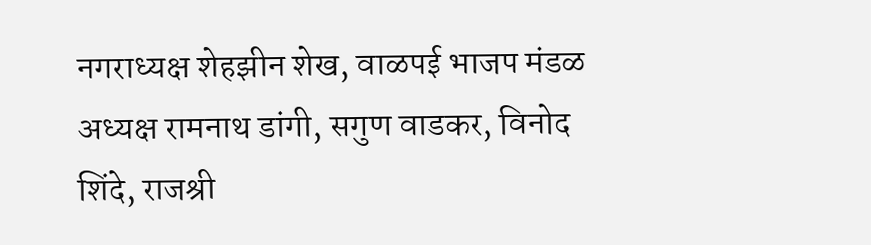नगराध्यक्ष शेहझीन शेख, वाळपई भाजप मंडळ अध्यक्ष रामनाथ डांगी, सगुण वाडकर, विनोद शिंदे, राजश्री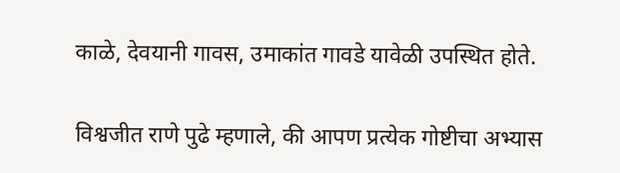काळे, देवयानी गावस, उमाकांत गावडे यावेळी उपस्थित होते.

विश्वजीत राणे पुढे म्हणाले, की आपण प्रत्येक गोष्टीचा अभ्यास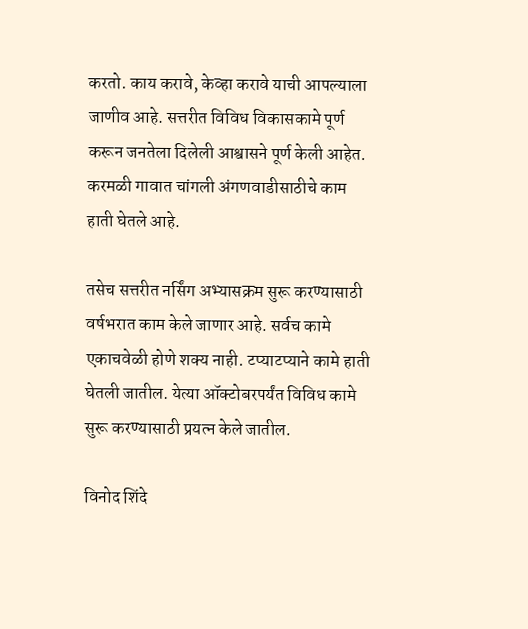करतो. काय करावे, केव्हा करावे याची आपल्याला जाणीव आहे. सत्तरीत विविध विकासकामे पूर्ण करून जनतेला दिलेली आश्वासने पूर्ण केली आहेत. करमळी गावात चांगली अंगणवाडीसाठीचे काम हाती घेतले आहे.

तसेच सत्तरीत नर्सिंग अभ्यासक्रम सुरू करण्यासाठी वर्षभरात काम केले जाणार आहे. सर्वच कामे एकाचवेळी होणे शक्य नाही. टप्याटप्याने कामे हाती घेतली जातील. येत्या ऑक्टोबरपर्यंत विविध कामे सुरू करण्यासाठी प्रयत्न केले जातील.

विनोद शिंदे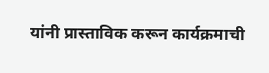यांनी प्रास्ताविक करून कार्यक्रमाची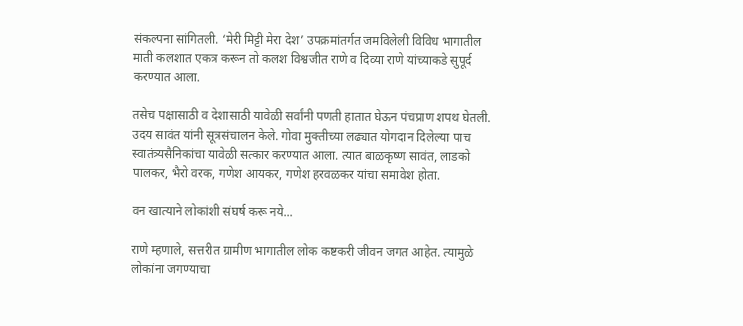संकल्पना सांगितली. ‘मेरी मिट्टी मेरा देश’ उपक्रमांतर्गत जमविलेली विविध भागातील माती कलशात एकत्र करून तो कलश विश्वजीत राणे व दिव्या राणे यांच्याकडे सुपूर्द करण्यात आला.

तसेच पक्षासाठी व देशासाठी यावेळी सर्वांनी पणती हातात घेऊन पंचप्राण शपथ घेतली. उदय सावंत यांनी सूत्रसंचालन केले. गोवा मुक्तीच्या लढ्यात योगदान दिलेल्या पाच स्वातंत्र्यसैनिकांचा यावेळी सत्कार करण्यात आला. त्यात बाळकृष्ण सावंत, लाडको पालकर, भैरो वरक, गणेश आयकर, गणेश हरवळकर यांचा समावेश होता.

वन खात्याने लोकांशी संघर्ष करू नये...

राणे म्हणाले, सत्तरीत ग्रामीण भागातील लोक कष्टकरी जीवन जगत आहेत. त्यामुळे लोकांना जगण्याचा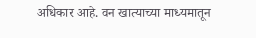अधिकार आहे. वन खात्याच्या माध्यमातून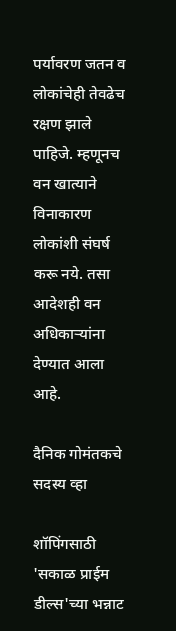पर्यावरण जतन व लोकांचेही तेवढेच रक्षण झाले पाहिजे. म्हणूनच वन खात्याने विनाकारण लोकांशी संघर्ष करू नये. तसा आदेशही वन अधिकाऱ्यांना देण्यात आला आहे.

दैनिक गोमंतकचे सदस्य व्हा

शॉपिंगसाठी 'सकाळ प्राईम डील्स'च्या भन्नाट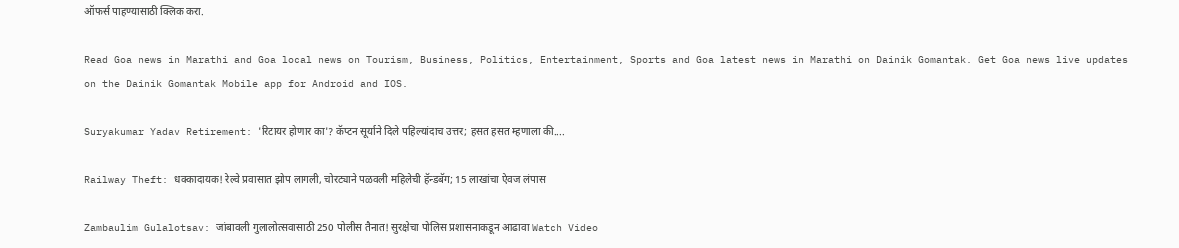ऑफर्स पाहण्यासाठी क्लिक करा.

Read Goa news in Marathi and Goa local news on Tourism, Business, Politics, Entertainment, Sports and Goa latest news in Marathi on Dainik Gomantak. Get Goa news live updates on the Dainik Gomantak Mobile app for Android and IOS.

Suryakumar Yadav Retirement: 'रिटायर होणार का'? कॅप्टन सूर्याने दिले पहिल्यांदाच उत्तर; हसत हसत म्हणाला की....

Railway Theft: धक्कादायक! रेल्वे प्रवासात झोप लागली, चोरट्याने पळवली महिलेची हॅन्डबॅग; 15 लाखांचा ऐवज लंपास

Zambaulim Gulalotsav: जांबावली गुलालोत्सवासाठी 250 पोलीस तैनात! सुरक्षेचा पोलिस प्रशासनाकडून आढावा Watch Video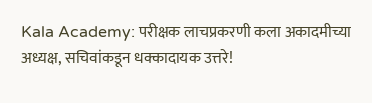Kala Academy: परीक्षक लाचप्रकरणी कला अकादमीच्या अध्यक्ष, सचिवांकडून धक्कादायक उत्तरे!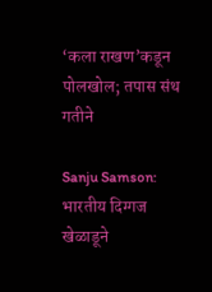‘कला राखण’कडून पोलखोल; तपास संथ गतीने

Sanju Samson: भारतीय दिग्गज खेळाडूने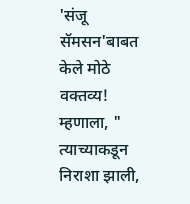'संजू सॅमसन'बाबत केले मोठे वक्तव्य! म्हणाला, " त्याच्याकडून निराशा झाली,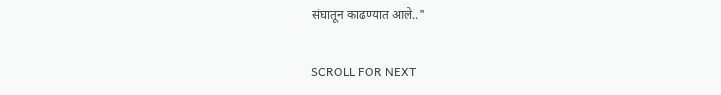संघातून काढण्यात आले.."

SCROLL FOR NEXT